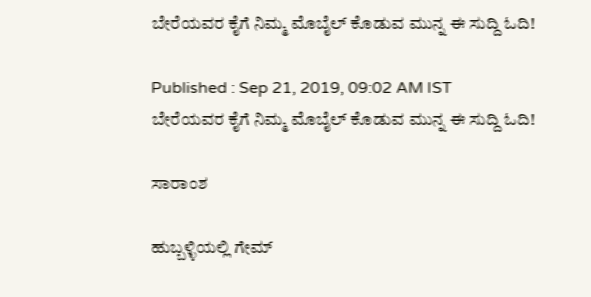ಬೇರೆಯವರ ಕೈಗೆ ನಿಮ್ಮ ಮೊಬೈಲ್ ಕೊಡುವ ಮುನ್ನ ಈ ಸುದ್ದಿ ಓದಿ!

Published : Sep 21, 2019, 09:02 AM IST
ಬೇರೆಯವರ ಕೈಗೆ ನಿಮ್ಮ ಮೊಬೈಲ್ ಕೊಡುವ ಮುನ್ನ ಈ ಸುದ್ದಿ ಓದಿ!

ಸಾರಾಂಶ

ಹುಬ್ಬಳ್ಳಿಯಲ್ಲಿ ಗೇಮ್‌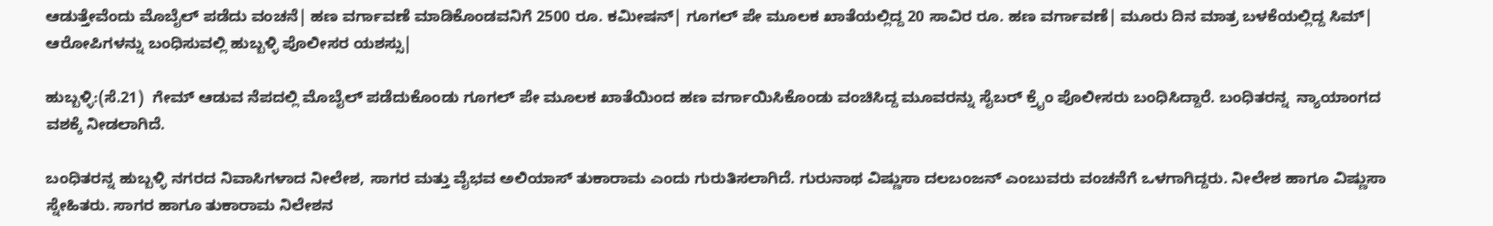ಆಡುತ್ತೇವೆಂದು ಮೊಬೈಲ್‌ ಪಡೆದು ವಂಚನೆ| ಹಣ ವರ್ಗಾವಣೆ ಮಾಡಿಕೊಂಡವನಿಗೆ 2500 ರೂ. ಕಮೀಷನ್‌| ಗೂಗಲ್‌ ಪೇ ಮೂಲಕ ಖಾತೆಯಲ್ಲಿದ್ದ 20 ಸಾವಿರ ರೂ. ಹಣ ವರ್ಗಾವಣೆ| ಮೂರು ದಿನ ಮಾತ್ರ ಬಳಕೆಯಲ್ಲಿದ್ದ ಸಿಮ್| ಆರೋಪಿಗಳನ್ನು ಬಂಧಿಸುವಲ್ಲಿ ಹುಬ್ಬಳ್ಳಿ ಪೊಲೀಸರ ಯಶಸ್ಸು|

ಹುಬ್ಬಳ್ಳಿ:(ಸೆ.21)  ಗೇಮ್‌ ಆಡುವ ನೆಪದಲ್ಲಿ ಮೊಬೈಲ್‌ ಪಡೆದುಕೊಂಡು ಗೂಗಲ್‌ ಪೇ ಮೂಲಕ ಖಾತೆಯಿಂದ ಹಣ ವರ್ಗಾಯಿಸಿಕೊಂಡು ವಂಚಿಸಿದ್ದ ಮೂವರನ್ನು ಸೈಬರ್‌ ಕ್ರೈಂ ಪೊಲೀಸರು ಬಂಧಿಸಿದ್ದಾರೆ. ಬಂಧಿತರನ್ನ  ನ್ಯಾಯಾಂಗದ ವಶಕ್ಕೆ ನೀಡಲಾಗಿದೆ.

ಬಂಧಿತರನ್ನ ಹುಬ್ಬಳ್ಳಿ ನಗರದ ನಿವಾಸಿಗಳಾದ ನೀಲೇಶ, ಸಾಗರ ಮತ್ತು ವೈಭವ ಅಲಿಯಾಸ್‌ ತುಕಾರಾಮ ಎಂದು ಗುರುತಿಸಲಾಗಿದೆ. ಗುರುನಾಥ ವಿಷ್ಣುಸಾ ದಲಬಂಜನ್‌ ಎಂಬುವರು ವಂಚನೆಗೆ ಒಳಗಾಗಿದ್ದರು. ನೀಲೇಶ ಹಾಗೂ ವಿಷ್ಣುಸಾ ಸ್ನೇಹಿತರು. ಸಾಗರ ಹಾಗೂ ತುಕಾರಾಮ ನಿಲೇಶನ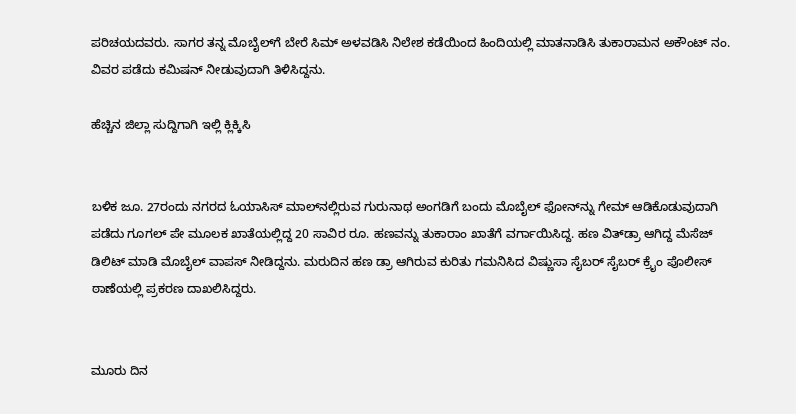ಪರಿಚಯದವರು. ಸಾಗರ ತನ್ನ ಮೊಬೈಲ್‌ಗೆ ಬೇರೆ ಸಿಮ್‌ ಅಳವಡಿಸಿ ನಿಲೇಶ ಕಡೆಯಿಂದ ಹಿಂದಿಯಲ್ಲಿ ಮಾತನಾಡಿಸಿ ತುಕಾರಾಮನ ಅಕೌಂಟ್‌ ನಂ. ವಿವರ ಪಡೆದು ಕಮಿಷನ್‌ ನೀಡುವುದಾಗಿ ತಿಳಿಸಿದ್ದನು.

ಹೆಚ್ಚಿನ ಜಿಲ್ಲಾ ಸುದ್ದಿಗಾಗಿ ಇಲ್ಲಿ ಕ್ಲಿಕ್ಕಿಸಿ


ಬಳಿಕ ಜೂ. 27ರಂದು ನಗರದ ಓಯಾಸಿಸ್‌ ಮಾಲ್‌ನಲ್ಲಿರುವ ಗುರುನಾಥ ಅಂಗಡಿಗೆ ಬಂದು ಮೊಬೈಲ್‌ ಫೋನ್‌ನ್ನು ಗೇಮ್‌ ಆಡಿಕೊಡುವುದಾಗಿ ಪಡೆದು ಗೂಗಲ್‌ ಪೇ ಮೂಲಕ ಖಾತೆಯಲ್ಲಿದ್ದ 20 ಸಾವಿರ ರೂ. ಹಣವನ್ನು ತುಕಾರಾಂ ಖಾತೆಗೆ ವರ್ಗಾಯಿಸಿದ್ದ. ಹಣ ವಿತ್‌ಡ್ರಾ ಆಗಿದ್ದ ಮೆಸೆಜ್‌ ಡಿಲಿಟ್‌ ಮಾಡಿ ಮೊಬೈಲ್‌ ವಾಪಸ್‌ ನೀಡಿದ್ದನು. ಮರುದಿನ ಹಣ ಡ್ರಾ ಆಗಿರುವ ಕುರಿತು ಗಮನಿಸಿದ ವಿಷ್ಣುಸಾ ಸೈಬರ್‌ ಸೈಬರ್‌ ಕ್ರೈಂ ಪೊಲೀಸ್‌ ಠಾಣೆಯಲ್ಲಿ ಪ್ರಕರಣ ದಾಖಲಿಸಿದ್ದರು.


ಮೂರು ದಿನ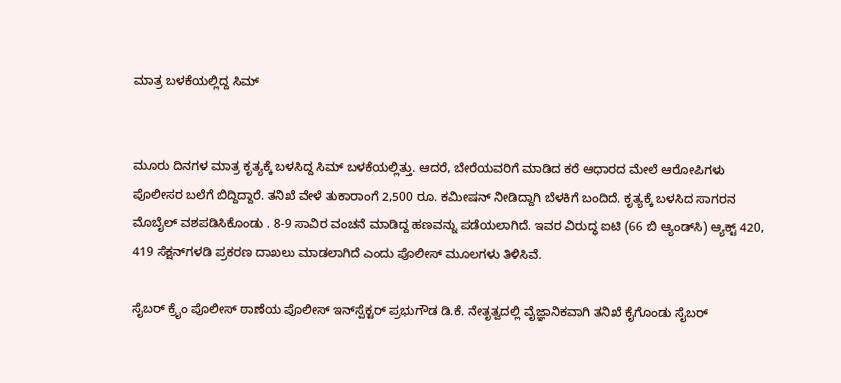ಮಾತ್ರ ಬಳಕೆಯಲ್ಲಿದ್ದ ಸಿಮ್


ಮೂರು ದಿನಗಳ ಮಾತ್ರ ಕೃತ್ಯಕ್ಕೆ ಬಳಸಿದ್ದ ಸಿಮ್‌ ಬಳಕೆಯಲ್ಲಿತ್ತು. ಆದರೆ, ಬೇರೆಯವರಿಗೆ ಮಾಡಿದ ಕರೆ ಆಧಾರದ ಮೇಲೆ ಆರೋಪಿಗಳು ಪೊಲೀಸರ ಬಲೆಗೆ ಬಿದ್ದಿದ್ದಾರೆ. ತನಿಖೆ ವೇಳೆ ತುಕಾರಾಂಗೆ 2,500 ರೂ. ಕಮೀಷನ್‌ ನೀಡಿದ್ದಾಗಿ ಬೆಳಕಿಗೆ ಬಂದಿದೆ. ಕೃತ್ಯಕ್ಕೆ ಬಳಸಿದ ಸಾಗರನ ಮೊಬೈಲ್‌ ವಶಪಡಿಸಿಕೊಂಡು . 8-9 ಸಾವಿರ ವಂಚನೆ ಮಾಡಿದ್ದ ಹಣವನ್ನು ಪಡೆಯಲಾಗಿದೆ. ಇವರ ವಿರುದ್ಧ ಐಟಿ (66 ಬಿ ಆ್ಯಂಡ್‌ಸಿ) ಆ್ಯಕ್ಟ್ 420, 419 ಸೆಕ್ಷನ್‌ಗಳಡಿ ಪ್ರಕರಣ ದಾಖಲು ಮಾಡಲಾಗಿದೆ ಎಂದು ಪೊಲೀಸ್‌ ಮೂಲಗಳು ತಿಳಿಸಿವೆ.

ಸೈಬರ್‌ ಕ್ರೈಂ ಪೊಲೀಸ್‌ ಠಾಣೆಯ ಪೊಲೀಸ್‌ ಇನ್‌ಸ್ಪೆಕ್ಟರ್‌ ಪ್ರಭುಗೌಡ ಡಿ.ಕೆ. ನೇತೃತ್ವದಲ್ಲಿ ವೈಜ್ಞಾನಿಕವಾಗಿ ತನಿಖೆ ಕೈಗೊಂಡು ಸೈಬರ್‌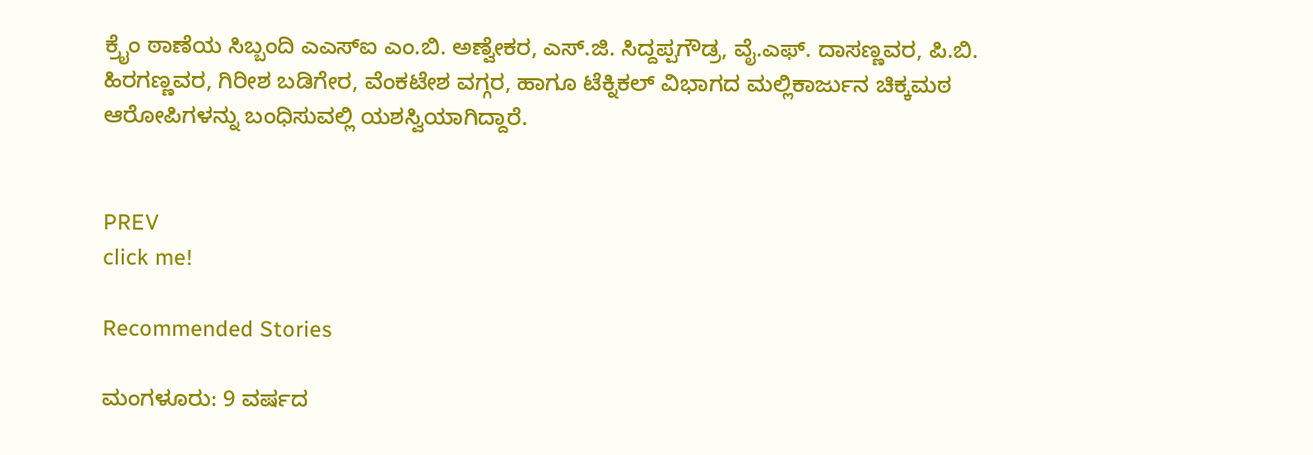ಕ್ರೈಂ ಠಾಣೆಯ ಸಿಬ್ಬಂದಿ ಎಎಸ್‌ಐ ಎಂ.ಬಿ. ಅಣ್ವೇಕರ, ಎಸ್‌.ಜಿ. ಸಿದ್ದಪ್ಪಗೌಡ್ರ, ವೈ.ಎಫ್‌. ದಾಸಣ್ಣವರ, ಪಿ.ಬಿ. ಹಿರಗಣ್ಣವರ, ಗಿರೀಶ ಬಡಿಗೇರ, ವೆಂಕಟೇಶ ವಗ್ಗರ, ಹಾಗೂ ಟೆಕ್ನಿಕಲ್‌ ವಿಭಾಗದ ಮಲ್ಲಿಕಾರ್ಜುನ ಚಿಕ್ಕಮಠ ಆರೋಪಿಗಳನ್ನು ಬಂಧಿಸುವಲ್ಲಿ ಯಶಸ್ವಿಯಾಗಿದ್ದಾರೆ.


PREV
click me!

Recommended Stories

ಮಂಗಳೂರು: 9 ವರ್ಷದ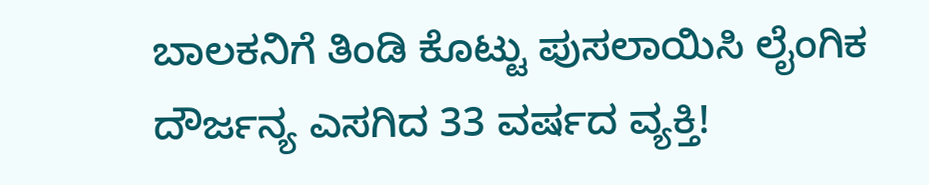ಬಾಲಕನಿಗೆ ತಿಂಡಿ ಕೊಟ್ಟು ಪುಸಲಾಯಿಸಿ ಲೈಂಗಿಕ ದೌರ್ಜನ್ಯ ಎಸಗಿದ 33 ವರ್ಷದ ವ್ಯಕ್ತಿ!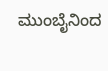ಮುಂಬೈನಿಂದ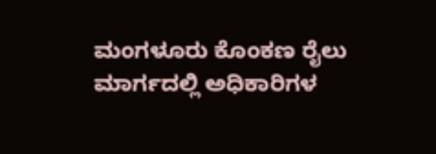ಮಂಗಳೂರು ಕೊಂಕಣ ರೈಲು ಮಾರ್ಗದಲ್ಲಿ ಅಧಿಕಾರಿಗಳ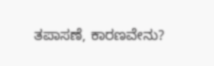ತಪಾಸಣೆ, ಕಾರಣವೇನು?